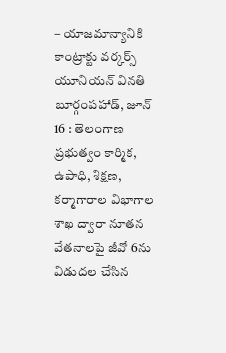– యాజమాన్యానికి కాంట్రాక్టు వర్కర్స్ యూనియన్ వినతి
బూర్గంపహాడ్, జూన్ 16 : తెలంగాణ ప్రభుత్వం కార్మిక, ఉపాధి, శిక్షణ, కర్మాగారాల విభాగాల శాఖ ద్వారా నూతన వేతనాలపై జీవో 6ను విడుదల చేసిన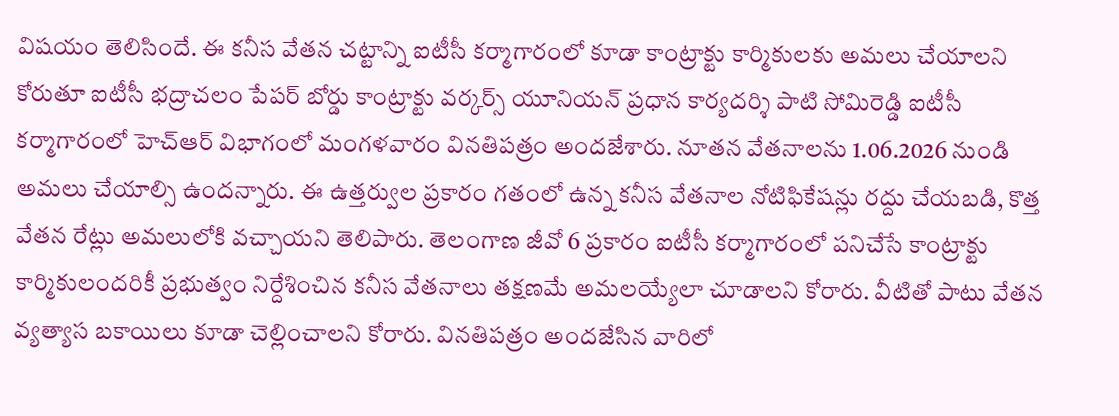విషయం తెలిసిందే. ఈ కనీస వేతన చట్టాన్ని ఐటీసీ కర్మాగారంలో కూడా కాంట్రాక్టు కార్మికులకు అమలు చేయాలని కోరుతూ ఐటీసీ భద్రాచలం పేపర్ బోర్డు కాంట్రాక్టు వర్కర్స్ యూనియన్ ప్రధాన కార్యదర్శి పాటి సోమిరెడ్డి ఐటీసీ కర్మాగారంలో హెచ్ఆర్ విభాగంలో మంగళవారం వినతిపత్రం అందజేశారు. నూతన వేతనాలను 1.06.2026 నుండి అమలు చేయాల్సి ఉందన్నారు. ఈ ఉత్తర్వుల ప్రకారం గతంలో ఉన్న కనీస వేతనాల నోటిఫికేషన్లు రద్దు చేయబడి, కొత్త వేతన రేట్లు అమలులోకి వచ్చాయని తెలిపారు. తెలంగాణ జీవో 6 ప్రకారం ఐటీసీ కర్మాగారంలో పనిచేసే కాంట్రాక్టు కార్మికులందరికీ ప్రభుత్వం నిర్దేశించిన కనీస వేతనాలు తక్షణమే అమలయ్యేలా చూడాలని కోరారు. వీటితో పాటు వేతన వ్యత్యాస బకాయిలు కూడా చెల్లించాలని కోరారు. వినతిపత్రం అందజేసిన వారిలో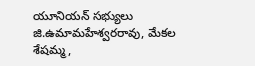యూనియన్ సభ్యులు జి.ఉమామహేశ్వరరావు, మేకల శేషమ్మ,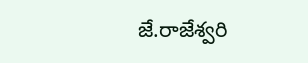జే.రాజేశ్వరి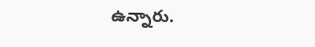ఉన్నారు.